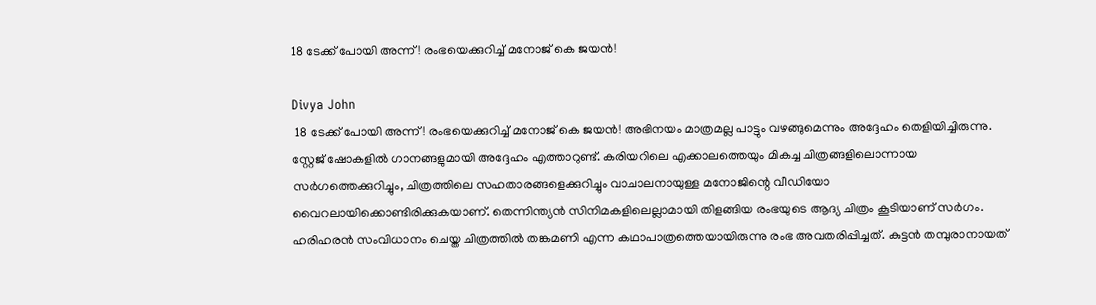18 ടേക്ക് പോയി അന്ന്! രംഭയെക്കുറിച്ച് മനോജ് കെ ജയൻ!

Divya John
 18 ടേക്ക് പോയി അന്ന്! രംഭയെക്കുറിച്ച് മനോജ് കെ ജയൻ! അഭിനയം മാത്രമല്ല പാട്ടും വഴങ്ങുമെന്നും അദ്ദേഹം തെളിയിച്ചിരുന്നു. സ്റ്റേജ് ഷോകളിൽ ഗാനങ്ങളുമായി അദ്ദേഹം എത്താറുണ്ട്. കരിയറിലെ എക്കാലത്തെയും മികച്ച ചിത്രങ്ങളിലൊന്നായ സർഗത്തെക്കുറിച്ചും, ചിത്രത്തിലെ സഹതാരങ്ങളെക്കുറിച്ചും വാചാലനായുള്ള മനോജിന്റെ വീഡിയോ വൈറലായിക്കൊണ്ടിരിക്കുകയാണ്. തെന്നിന്ത്യൻ സിനിമകളിലെല്ലാമായി തിളങ്ങിയ രംഭയുടെ ആദ്യ ചിത്രം കൂടിയാണ് സർഗം. ഹരിഹരൻ സംവിധാനം ചെയ്ത ചിത്രത്തിൽ തങ്കമണി എന്ന കഥാപാത്രത്തെയായിരുന്നു രംഭ അവതരിപ്പിച്ചത്. കുട്ടൻ തമ്പുരാനായത്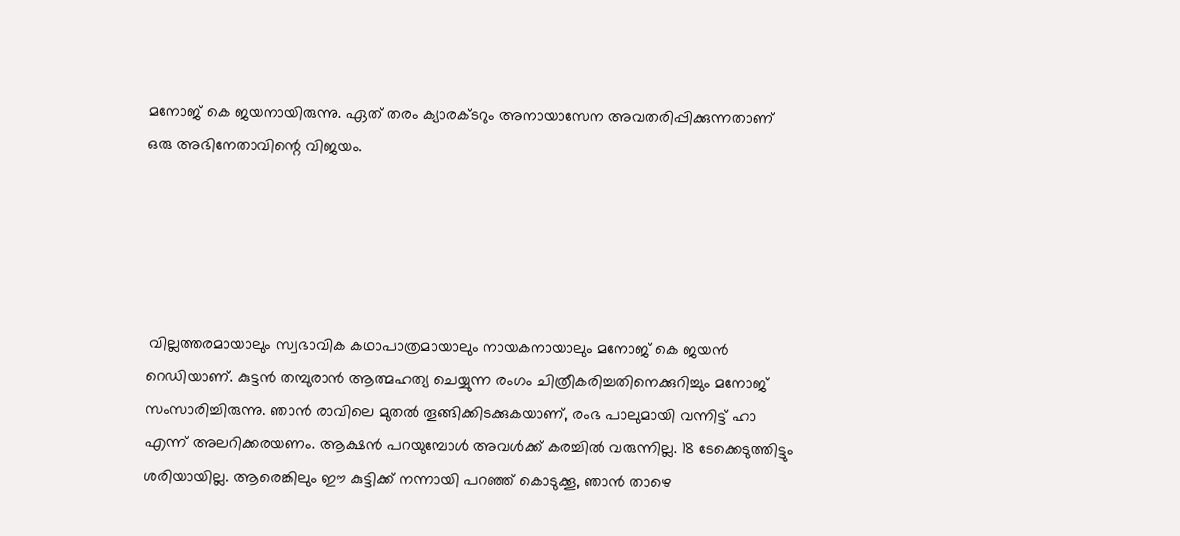മനോജ് കെ ജയനായിരുന്നു. ഏത് തരം ക്യാരക്ടറും അനായാസേന അവതരിപ്പിക്കുന്നതാണ് ഒരു അഭിനേതാവിന്റെ വിജയം.





 വില്ലത്തരമായാലും സ്വഭാവിക കഥാപാത്രമായാലും നായകനായാലും മനോജ് കെ ജയൻ റെഡിയാണ്. കുട്ടൻ തമ്പുരാൻ ആത്മഹത്യ ചെയ്യുന്ന രംഗം ചിത്രീകരിച്ചതിനെക്കുറിച്ചും മനോജ് സംസാരിച്ചിരുന്നു. ഞാൻ രാവിലെ മുതൽ തൂങ്ങിക്കിടക്കുകയാണ്, രംഭ പാലുമായി വന്നിട്ട് ഹാ എന്ന് അലറിക്കരയണം. ആക്ഷൻ പറയുമ്പോൾ അവൾക്ക് കരച്ചിൽ വരുന്നില്ല. 18 ടേക്കെടുത്തിട്ടും ശരിയായില്ല. ആരെങ്കിലും ഈ കുട്ടിക്ക് നന്നായി പറഞ്ഞ് കൊടുക്കൂ, ഞാൻ താഴെ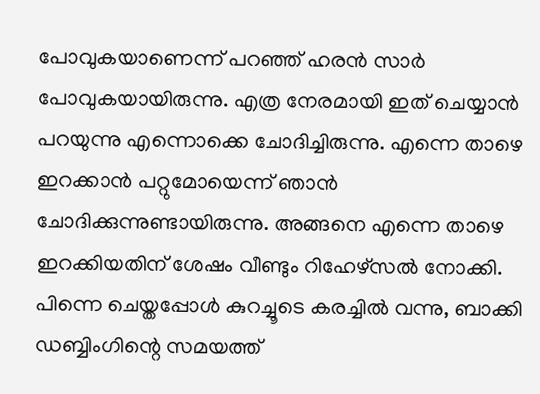പോവുകയാണെന്ന് പറഞ്ഞ് ഹരൻ സാർ പോവുകയായിരുന്നു. എത്ര നേരമായി ഇത് ചെയ്യാൻ പറയുന്നു എന്നൊക്കെ ചോദിച്ചിരുന്നു. എന്നെ താഴെ ഇറക്കാൻ പറ്റുമോയെന്ന് ഞാൻ ചോദിക്കുന്നുണ്ടായിരുന്നു. അങ്ങനെ എന്നെ താഴെ ഇറക്കിയതിന് ശേഷം വീണ്ടും റിഹേഴ്‌സൽ നോക്കി. പിന്നെ ചെയ്തപ്പോൾ കുറച്ചൂടെ കരച്ചിൽ വന്നു, ബാക്കി ഡബ്ബിംഗിന്റെ സമയത്ത്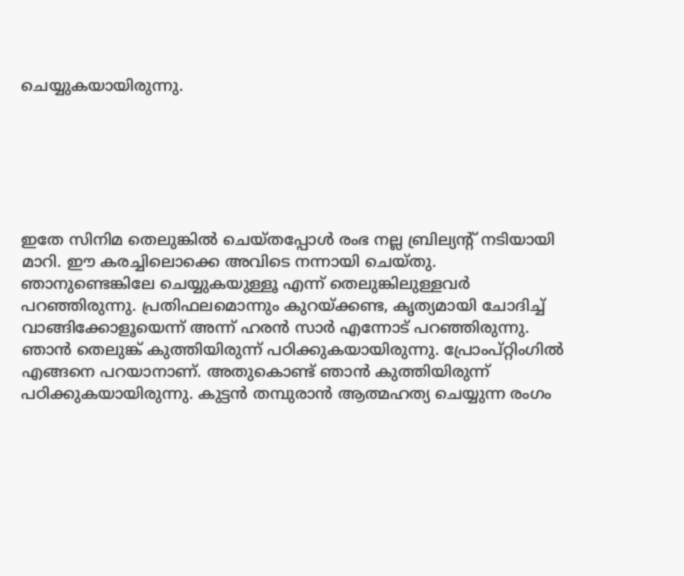ചെയ്യുകയായിരുന്നു.






ഇതേ സിനിമ തെലുങ്കിൽ ചെയ്തപ്പോൾ രംഭ നല്ല ബ്രില്യന്റ് നടിയായി മാറി. ഈ കരച്ചിലൊക്കെ അവിടെ നന്നായി ചെയ്തു. ഞാനുണ്ടെങ്കിലേ ചെയ്യുകയുള്ളൂ എന്ന് തെലുങ്കിലുള്ളവർ പറഞ്ഞിരുന്നു. പ്രതിഫലമൊന്നും കുറയ്ക്കണ്ട, കൃത്യമായി ചോദിച്ച് വാങ്ങിക്കോളൂയെന്ന് അന്ന് ഹരൻ സാർ എന്നോട് പറഞ്ഞിരുന്നു. ഞാൻ തെലുങ്ക് കുത്തിയിരുന്ന് പഠിക്കുകയായിരുന്നു. പ്രോംപ്റ്റിംഗിൽ എങ്ങനെ പറയാനാണ്. അതുകൊണ്ട് ഞാൻ കുത്തിയിരുന്ന് പഠിക്കുകയായിരുന്നു. കുട്ടൻ തമ്പുരാൻ ആത്മഹത്യ ചെയ്യുന്ന രംഗം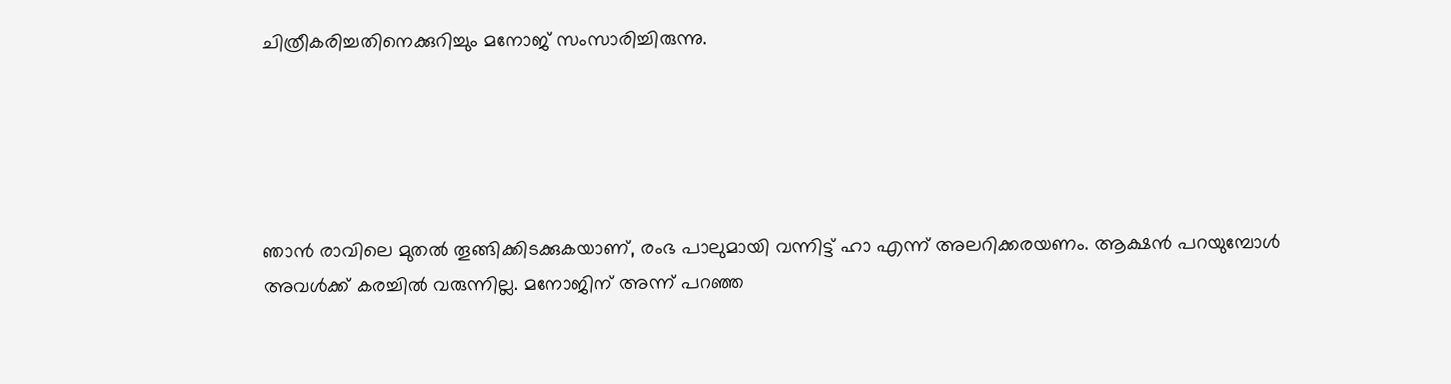ചിത്രീകരിച്ചതിനെക്കുറിച്ചും മനോജ് സംസാരിച്ചിരുന്നു.





ഞാൻ രാവിലെ മുതൽ തൂങ്ങിക്കിടക്കുകയാണ്, രംഭ പാലുമായി വന്നിട്ട് ഹാ എന്ന് അലറിക്കരയണം. ആക്ഷൻ പറയുമ്പോൾ അവൾക്ക് കരച്ചിൽ വരുന്നില്ല. മനോജിന് അന്ന് പറഞ്ഞ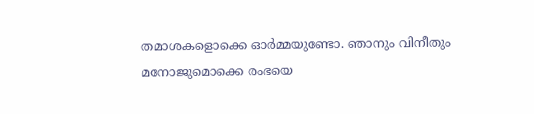തമാശകളൊക്കെ ഓർമ്മയുണ്ടോ. ഞാനും വിനീതും മനോജുമൊക്കെ രംഭയെ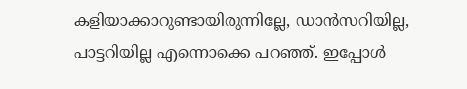കളിയാക്കാറുണ്ടായിരുന്നില്ലേ, ഡാൻസറിയില്ല, പാട്ടറിയില്ല എന്നൊക്കെ പറഞ്ഞ്. ഇപ്പോൾ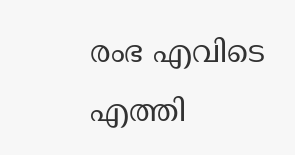രംഭ എവിടെ എത്തി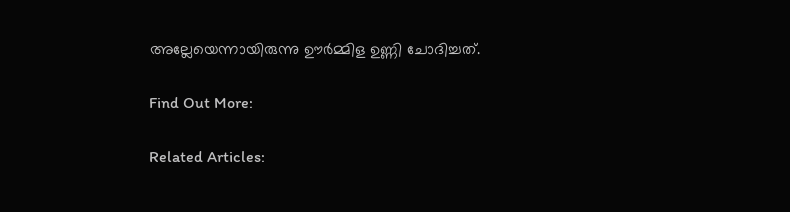അല്ലേയെന്നായിരുന്നു ഊർമ്മിള ഉണ്ണി ചോദിച്ചത്.

Find Out More:

Related Articles: